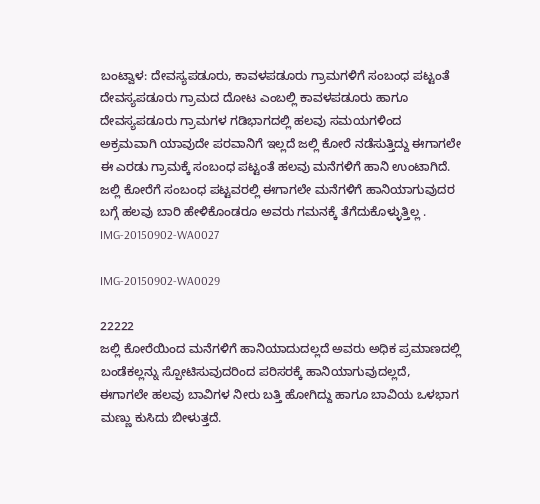ಬಂಟ್ವಾಳ: ದೇವಸ್ಯಪಡೂರು, ಕಾವಳಪಡೂರು ಗ್ರಾಮಗಳಿಗೆ ಸಂಬಂಧ ಪಟ್ಟಂತೆ ದೇವಸ್ಯಪಡೂರು ಗ್ರಾಮದ ದೋಟ ಎಂಬಲ್ಲಿ ಕಾವಳಪಡೂರು ಹಾಗೂ ದೇವಸ್ಯಪಡೂರು ಗ್ರಾಮಗಳ ಗಡಿಭಾಗದಲ್ಲಿ ಹಲವು ಸಮಯಗಳಿಂದ ಅಕ್ರಮವಾಗಿ ಯಾವುದೇ ಪರವಾನಿಗೆ ಇಲ್ಲದೆ ಜಲ್ಲಿ ಕೋರೆ ನಡೆಸುತ್ತಿದ್ದು ಈಗಾಗಲೇ ಈ ಎರಡು ಗ್ರಾಮಕ್ಕೆ ಸಂಬಂಧ ಪಟ್ಟಂತೆ ಹಲವು ಮನೆಗಳಿಗೆ ಹಾನಿ ಉಂಟಾಗಿದೆ. ಜಲ್ಲಿ ಕೋರೆಗೆ ಸಂಬಂಧ ಪಟ್ಟವರಲ್ಲಿ ಈಗಾಗಲೇ ಮನೆಗಳಿಗೆ ಹಾನಿಯಾಗುವುದರ ಬಗ್ಗೆ ಹಲವು ಬಾರಿ ಹೇಳಿಕೊಂಡರೂ ಅವರು ಗಮನಕ್ಕೆ ತೆಗೆದುಕೊಳ್ಳುತ್ತಿಲ್ಲ .
IMG-20150902-WA0027

IMG-20150902-WA0029

22222
ಜಲ್ಲಿ ಕೋರೆಯಿಂದ ಮನೆಗಳಿಗೆ ಹಾನಿಯಾದುದಲ್ಲದೆ ಅವರು ಅಧಿಕ ಪ್ರಮಾಣದಲ್ಲಿ ಬಂಡೆಕಲ್ಲನ್ನು ಸ್ಪೋಟಿಸುವುದರಿಂದ ಪರಿಸರಕ್ಕೆ ಹಾನಿಯಾಗುವುದಲ್ಲದೆ, ಈಗಾಗಲೇ ಹಲವು ಬಾವಿಗಳ ನೀರು ಬತ್ತಿ ಹೋಗಿದ್ದು ಹಾಗೂ ಬಾವಿಯ ಒಳಭಾಗ ಮಣ್ಣು ಕುಸಿದು ಬೀಳುತ್ತದೆ.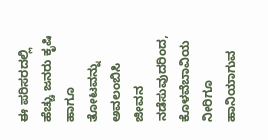ಈ ಪರಿಸರದಲ್ಲಿ ಹೆಚ್ಚು ಜನರು ಕೃಷಿ ಹಾಗೂ ತೋಟವನ್ನು ಅವಲಂಬಿಸಿ ಜೀವನ ನಡೆಸುವುದರಿಂದ, ಕೊಳವೆಬಾವಿಯ ನೀರಿಗೂ ಹಾನಿಯಾಗುವ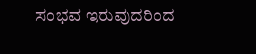ಸಂಭವ ಇರುವುದರಿಂದ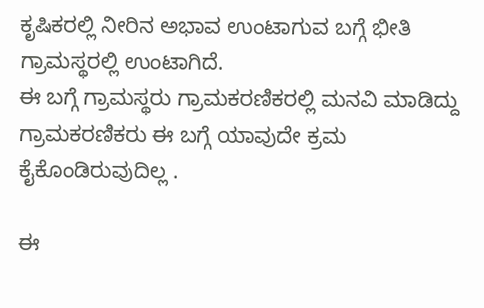ಕೃಷಿಕರಲ್ಲಿ ನೀರಿನ ಅಭಾವ ಉಂಟಾಗುವ ಬಗ್ಗೆ ಭೀತಿ ಗ್ರಾಮಸ್ಥರಲ್ಲಿ ಉಂಟಾಗಿದೆ.
ಈ ಬಗ್ಗೆ ಗ್ರಾಮಸ್ಥರು ಗ್ರಾಮಕರಣಿಕರಲ್ಲಿ ಮನವಿ ಮಾಡಿದ್ದು ಗ್ರಾಮಕರಣಿಕರು ಈ ಬಗ್ಗೆ ಯಾವುದೇ ಕ್ರಮ ಕೈಕೊಂಡಿರುವುದಿಲ್ಲ .

ಈ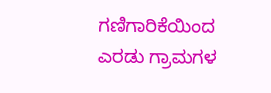ಗಣಿಗಾರಿಕೆಯಿಂದ ಎರಡು ಗ್ರಾಮಗಳ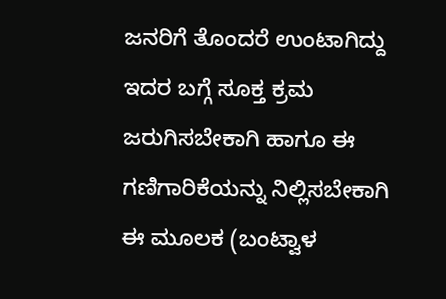ಜನರಿಗೆ ತೊಂದರೆ ಉಂಟಾಗಿದ್ದು ಇದರ ಬಗ್ಗೆ ಸೂಕ್ತ ಕ್ರಮ ಜರುಗಿಸಬೇಕಾಗಿ ಹಾಗೂ ಈ ಗಣಿಗಾರಿಕೆಯನ್ನು ನಿಲ್ಲಿಸಬೇಕಾಗಿ ಈ ಮೂಲಕ (ಬಂಟ್ವಾಳ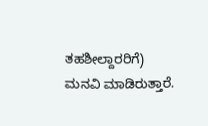ತಹಶೀಲ್ದಾರರಿಗೆ) ಮನವಿ ಮಾಡಿರುತ್ತಾರೆ.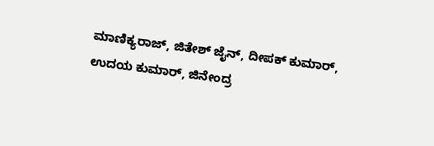ಮಾಣಿಕ್ಯರಾಜ್, ಜಿತೇಶ್ ಜೈನ್, ದೀಪಕ್ ಕುಮಾರ್, ಉದಯ ಕುಮಾರ್, ಜಿನೇಂದ್ರ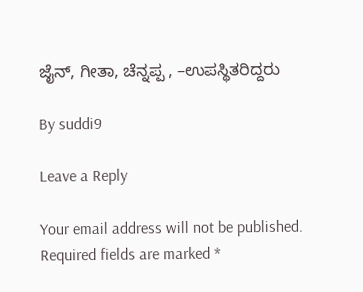ಜೈನ್, ಗೀತಾ, ಚೆನ್ನಪ್ಪ , –ಉಪಸ್ಥಿತರಿದ್ದರು

By suddi9

Leave a Reply

Your email address will not be published. Required fields are marked *